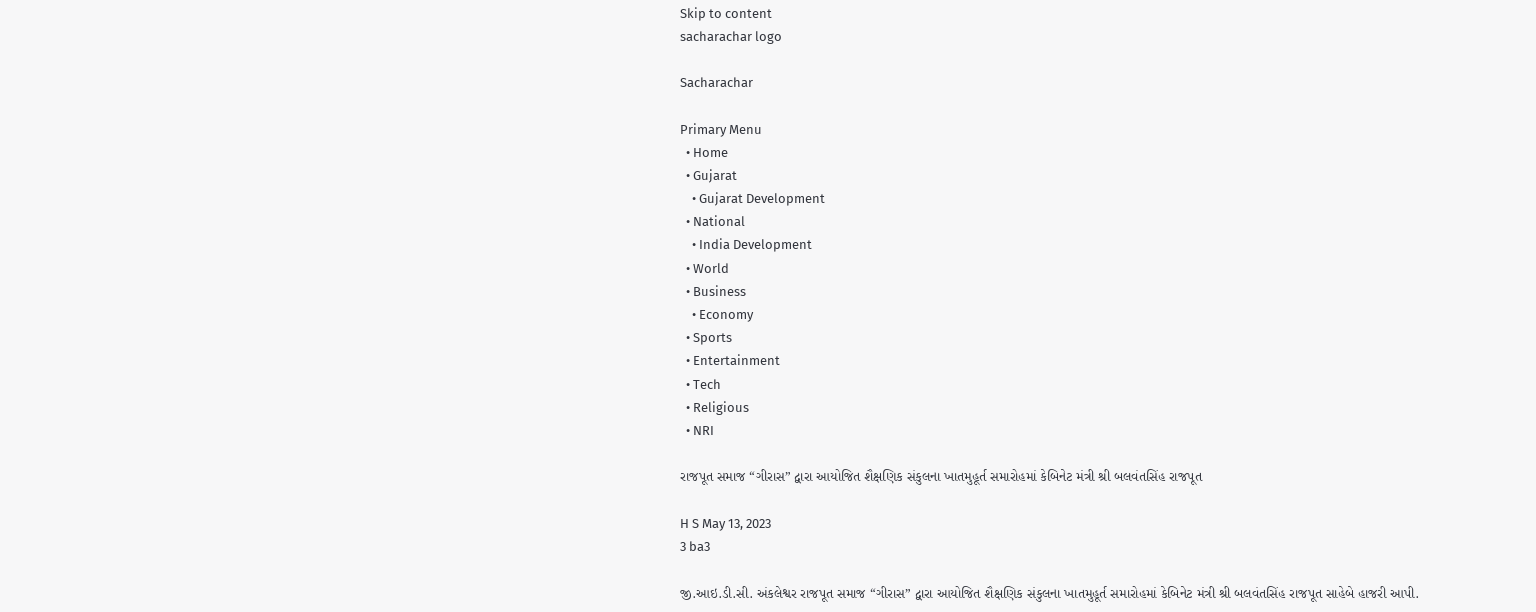Skip to content
sacharachar logo

Sacharachar

Primary Menu
  • Home
  • Gujarat
    • Gujarat Development
  • National
    • India Development
  • World
  • Business
    • Economy
  • Sports
  • Entertainment
  • Tech
  • Religious
  • NRI

રાજપૂત સમાજ “ગીરાસ” દ્વારા આયોજિત શૈક્ષણિક સંકુલના ખાતમુહૂર્ત સમારોહમાં કેબિનેટ મંત્રી શ્રી બલવંતસિંહ રાજપૂત

H S May 13, 2023
3 ba3

જી.આઇ.ડી.સી. અંકલેશ્વર રાજપૂત સમાજ “ગીરાસ” દ્વારા આયોજિત શૈક્ષણિક સંકુલના ખાતમુહૂર્ત સમારોહમાં કેબિનેટ મંત્રી શ્રી બલવંતસિંહ રાજપૂત સાહેબે હાજરી આપી.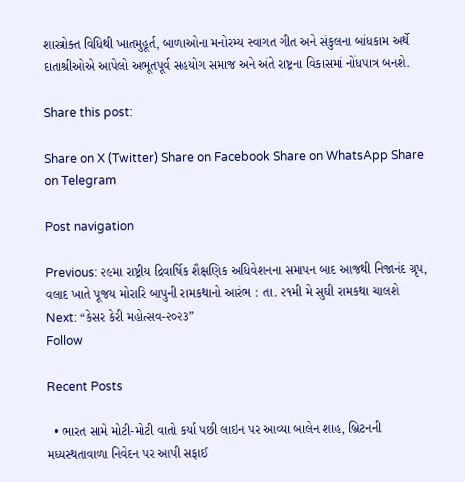શાસ્ત્રોક્ત વિધિથી ખાતમુહૂર્ત, બાળાઓના મનોરમ્ય સ્વાગત ગીત અને સંકુલના બાંધકામ અર્થે દાતાશ્રીઓએ આપેલો અભૂતપૂર્વ સહયોગ સમાજ અને અંતે રાષ્ટ્રના વિકાસમાં નોંધપાત્ર બનશે.

Share this post:

Share on X (Twitter) Share on Facebook Share on WhatsApp Share on Telegram

Post navigation

Previous: ૨૯મા રાષ્ટ્રીય દ્રિવાર્ષિક શૈક્ષણિક અધિવેશનના સમાપન બાદ આજથી નિજાનંદ ગ્રૃપ, વલાદ ખાતે પૂજય મોરારિ બાપુની રામકથાનો આરંભ : તા. ૨૧મી મે સુઘી રામકથા ચાલશે
Next: “કેસર કેરી મહોત્સવ-૨૦૨૩”
Follow

Recent Posts

  • ભારત સામે મોટી-મોટી વાતો કર્યા પછી લાઇન પર આવ્યા બાલેન શાહ, બ્રિટનની મધ્યસ્થતાવાળા નિવેદન પર આપી સફાઈ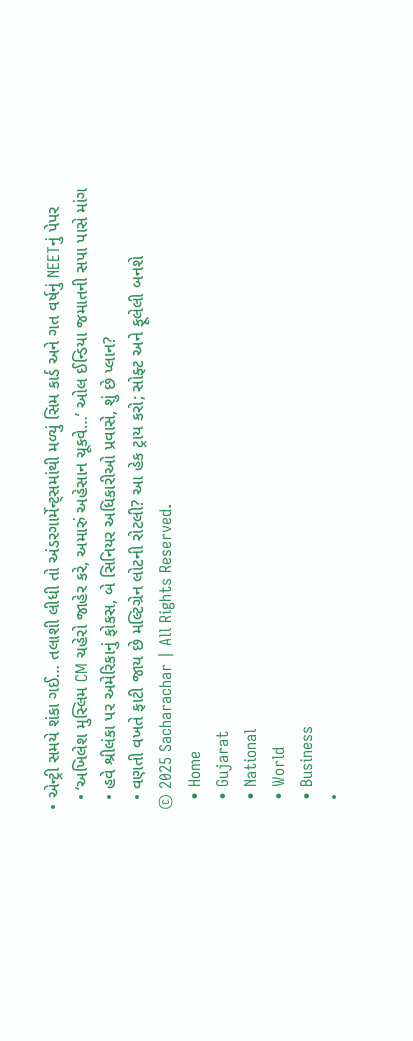• એન્ટ્રી સમયે શંકા ગઈ… તલાશી લીધી તો અંડરગાર્મેન્ટ્સમાંથી મળ્યું સિમ કાર્ડ અને ગત વર્ષનું NEETનું પેપર
  • ‘અખિલેશ મુસ્લિમ CM ચહેરો જાહેર કરે, અમારું અહેસાન ચૂકવે…’ ઓલ ઈન્ડિયા જમાતની સપા પાસે માંગ
  • હવે શ્રીલંકા પર અમેરિકાનું ફોકસ, બે સિનિયર અધિકારીઓ પ્રવાસે, શું છે પ્લાન?
  • વણતી વખતે ફાટી જાય છે મલ્ટિગ્રેન લોટની રોટલી? આ હેક ટ્રાય કરો; સોફ્ટ અને ફૂલેલી બનશે
© 2025 Sacharachar | All Rights Reserved.
  • Home
  • Gujarat
  • National
  • World
  • Business
  •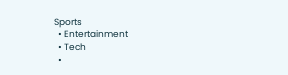Sports
  • Entertainment
  • Tech
  •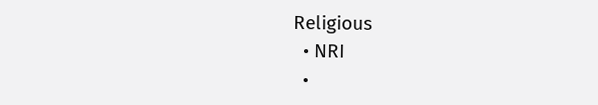Religious
  • NRI
  •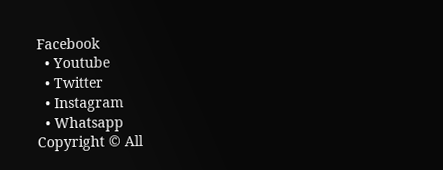Facebook
  • Youtube
  • Twitter
  • Instagram
  • Whatsapp
Copyright © All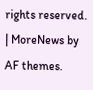rights reserved. | MoreNews by AF themes.